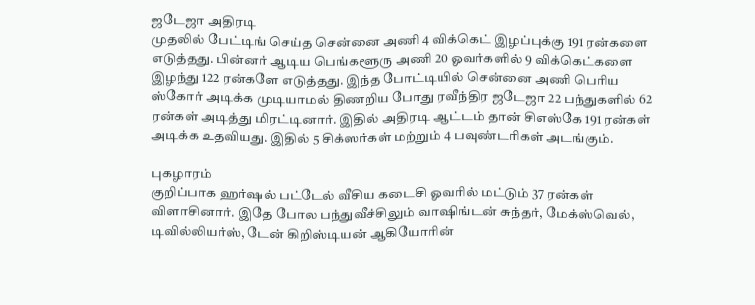ஜடேஜா அதிரடி
முதலில் பேட்டிங் செய்த சென்னை அணி 4 விக்கெட் இழப்புக்கு 191 ரன்களை எடுத்தது. பின்னர் ஆடிய பெங்களூரு அணி 20 ஓவர்களில் 9 விக்கெட்களை இழந்து 122 ரன்களே எடுத்தது. இந்த போட்டியில் சென்னை அணி பெரிய ஸ்கோர் அடிக்க முடியாமல் திணறிய போது ரவீந்திர ஜடேஜா 22 பந்துகளில் 62 ரன்கள் அடித்து மிரட்டினார். இதில் அதிரடி ஆட்டம் தான் சிஎஸ்கே 191 ரன்கள் அடிக்க உதவியது. இதில் 5 சிக்ஸர்கள் மற்றும் 4 பவுண்டரிகள் அடங்கும்.

புகழாரம்
குறிப்பாக ஹர்ஷல் பட்டேல் வீசிய கடைசி ஓவரில் மட்டும் 37 ரன்கள் விளாசினார். இதே போல பந்துவீச்சிலும் வாஷிங்டன் சுந்தர், மேக்ஸ்வெல், டிவில்லியர்ஸ், டேன் கிறிஸ்டியன் ஆகியோரின்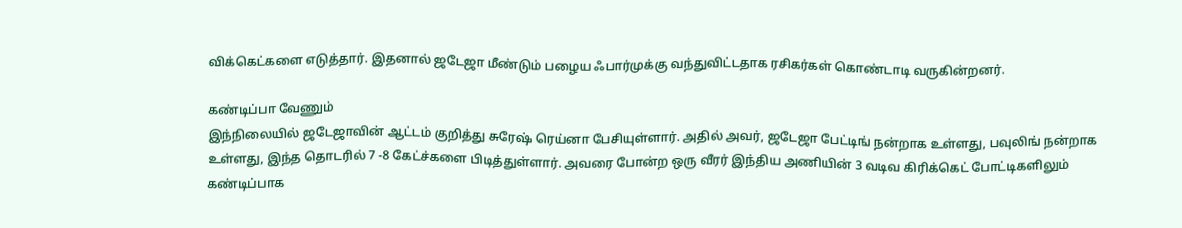விக்கெட்களை எடுத்தார். இதனால் ஜடேஜா மீண்டும் பழைய ஃபார்முக்கு வந்துவிட்டதாக ரசிகர்கள் கொண்டாடி வருகின்றனர்.

கண்டிப்பா வேணும்
இந்நிலையில் ஜடேஜாவின் ஆட்டம் குறித்து சுரேஷ் ரெய்னா பேசியுள்ளார். அதில் அவர், ஜடேஜா பேட்டிங் நன்றாக உள்ளது, பவுலிங் நன்றாக உள்ளது, இந்த தொடரில் 7 -8 கேட்ச்களை பிடித்துள்ளார். அவரை போன்ற ஒரு வீரர் இந்திய அணியின் 3 வடிவ கிரிக்கெட் போட்டிகளிலும் கண்டிப்பாக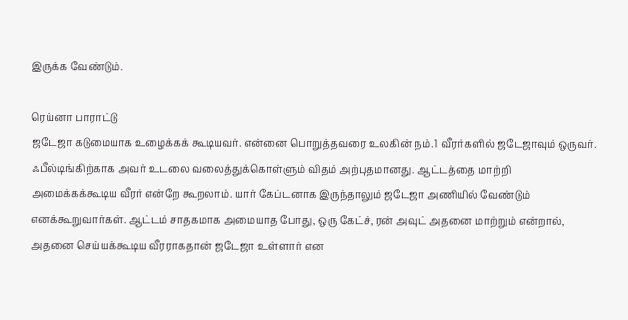இருக்க வேண்டும்.

ரெய்னா பாராட்டு
ஜடேஜா கடுமையாக உழைக்கக் கூடியவர். என்னை பொறுத்தவரை உலகின் நம்.1 வீரர்களில் ஜடேஜாவும் ஒருவர். ஃபீல்டிங்கிற்காக அவர் உடலை வலைத்துக்கொள்ளும் விதம் அற்புதமானது. ஆட்டத்தை மாற்றி அமைக்கக்கூடிய வீரர் என்றே கூறலாம். யார் கேப்டனாக இருந்தாலும் ஜடேஜா அணியில் வேண்டும் எனக்கூறுவார்கள். ஆட்டம் சாதகமாக அமையாத போது, ஒரு கேட்ச், ரன் அவுட் அதனை மாற்றும் என்றால், அதனை செய்யக்கூடிய வீரராகதான் ஜடேஜா உள்ளார் என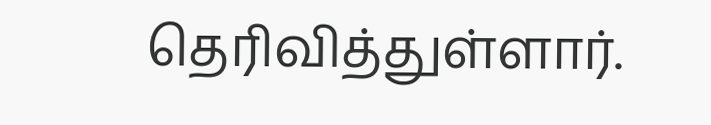தெரிவித்துள்ளார்.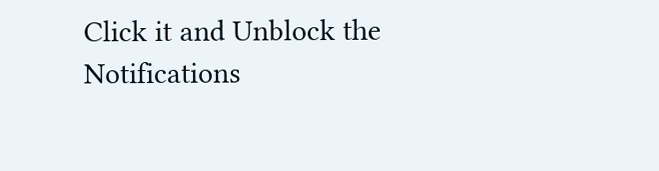Click it and Unblock the Notifications